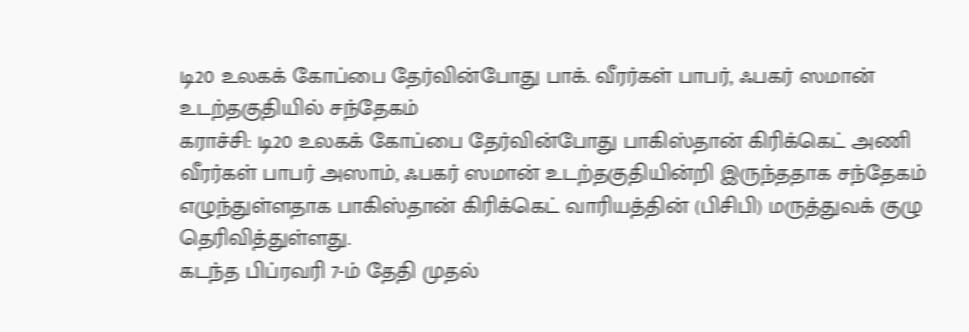டி20 உலகக் கோப்பை தேர்வின்போது பாக். வீரர்கள் பாபர், ஃபகர் ஸமான் உடற்தகுதியில் சந்தேகம்
கராச்சி: டி20 உலகக் கோப்பை தேர்வின்போது பாகிஸ்தான் கிரிக்கெட் அணி வீரர்கள் பாபர் அஸாம், ஃபகர் ஸமான் உடற்தகுதியின்றி இருந்ததாக சந்தேகம் எழுந்துள்ளதாக பாகிஸ்தான் கிரிக்கெட் வாரியத்தின் (பிசிபி) மருத்துவக் குழு தெரிவித்துள்ளது.
கடந்த பிப்ரவரி 7-ம் தேதி முதல்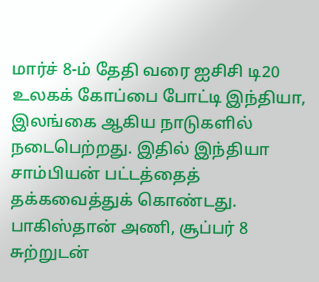மார்ச் 8-ம் தேதி வரை ஐசிசி டி20 உலகக் கோப்பை போட்டி இந்தியா, இலங்கை ஆகிய நாடுகளில் நடைபெற்றது. இதில் இந்தியா சாம்பியன் பட்டத்தைத் தக்கவைத்துக் கொண்டது. பாகிஸ்தான் அணி, சூப்பர் 8 சுற்றுடன்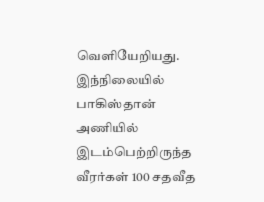வெளியேறியது.
இந்நிலையில் பாகிஸ்தான் அணியில் இடம்பெற்றிருந்த வீரர்கள் 100 சதவீத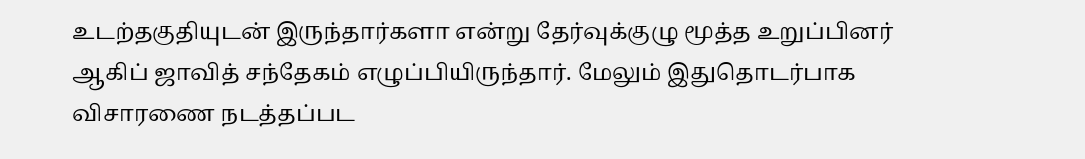உடற்தகுதியுடன் இருந்தார்களா என்று தேர்வுக்குழு மூத்த உறுப்பினர் ஆகிப் ஜாவித் சந்தேகம் எழுப்பியிருந்தார். மேலும் இதுதொடர்பாக விசாரணை நடத்தப்பட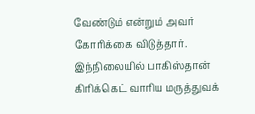வேண்டும் என்றும் அவர் கோரிக்கை விடுத்தார். இந்நிலையில் பாகிஸ்தான் கிரிக்கெட் வாரிய மருத்துவக்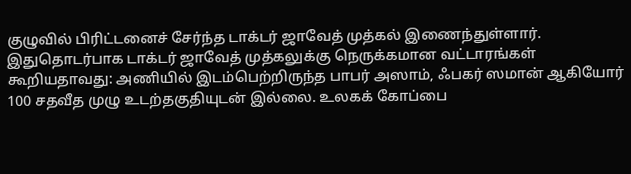குழுவில் பிரிட்டனைச் சேர்ந்த டாக்டர் ஜாவேத் முத்கல் இணைந்துள்ளார்.
இதுதொடர்பாக டாக்டர் ஜாவேத் முத்கலுக்கு நெருக்கமான வட்டாரங்கள் கூறியதாவது: அணியில் இடம்பெற்றிருந்த பாபர் அஸாம், ஃபகர் ஸமான் ஆகியோர் 100 சதவீத முழு உடற்தகுதியுடன் இல்லை. உலகக் கோப்பை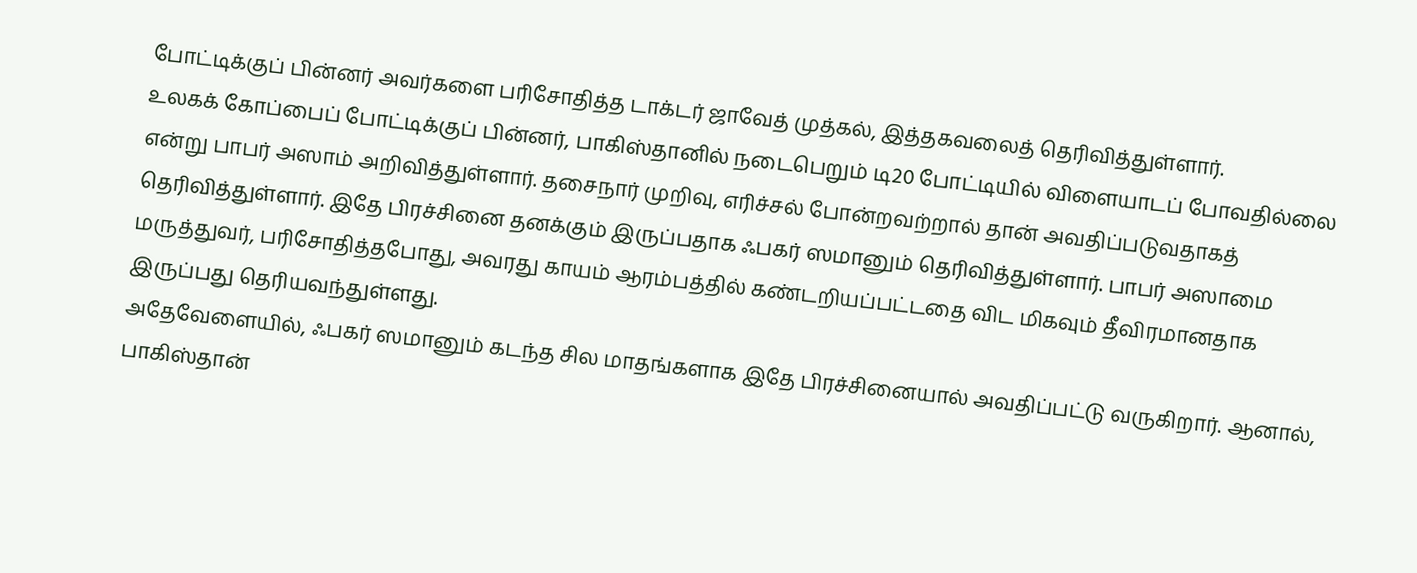போட்டிக்குப் பின்னர் அவர்களை பரிசோதித்த டாக்டர் ஜாவேத் முத்கல், இத்தகவலைத் தெரிவித்துள்ளார்.
உலகக் கோப்பைப் போட்டிக்குப் பின்னர், பாகிஸ்தானில் நடைபெறும் டி20 போட்டியில் விளையாடப் போவதில்லை என்று பாபர் அஸாம் அறிவித்துள்ளார். தசைநார் முறிவு, எரிச்சல் போன்றவற்றால் தான் அவதிப்படுவதாகத் தெரிவித்துள்ளார். இதே பிரச்சினை தனக்கும் இருப்பதாக ஃபகர் ஸமானும் தெரிவித்துள்ளார். பாபர் அஸாமை மருத்துவர், பரிசோதித்தபோது, அவரது காயம் ஆரம்பத்தில் கண்டறியப்பட்டதை விட மிகவும் தீவிரமானதாக இருப்பது தெரியவந்துள்ளது.
அதேவேளையில், ஃபகர் ஸமானும் கடந்த சில மாதங்களாக இதே பிரச்சினையால் அவதிப்பட்டு வருகிறார். ஆனால், பாகிஸ்தான்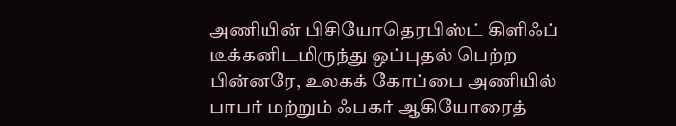அணியின் பிசியோதெரபிஸ்ட் கிளிஃப் டீக்கனிடமிருந்து ஒப்புதல் பெற்ற பின்னரே, உலகக் கோப்பை அணியில் பாபர் மற்றும் ஃபகர் ஆகியோரைத்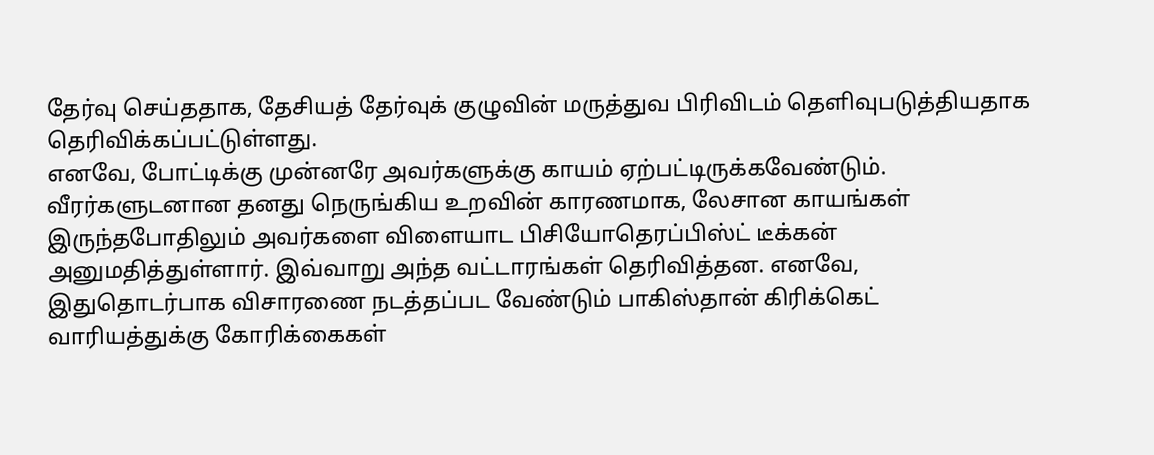தேர்வு செய்ததாக, தேசியத் தேர்வுக் குழுவின் மருத்துவ பிரிவிடம் தெளிவுபடுத்தியதாக தெரிவிக்கப்பட்டுள்ளது.
எனவே, போட்டிக்கு முன்னரே அவர்களுக்கு காயம் ஏற்பட்டிருக்கவேண்டும். வீரர்களுடனான தனது நெருங்கிய உறவின் காரணமாக, லேசான காயங்கள் இருந்தபோதிலும் அவர்களை விளையாட பிசியோதெரப்பிஸ்ட் டீக்கன் அனுமதித்துள்ளார். இவ்வாறு அந்த வட்டாரங்கள் தெரிவித்தன. எனவே, இதுதொடர்பாக விசாரணை நடத்தப்பட வேண்டும் பாகிஸ்தான் கிரிக்கெட் வாரியத்துக்கு கோரிக்கைகள்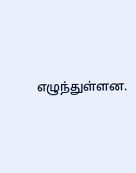எழுந்துள்ளன.